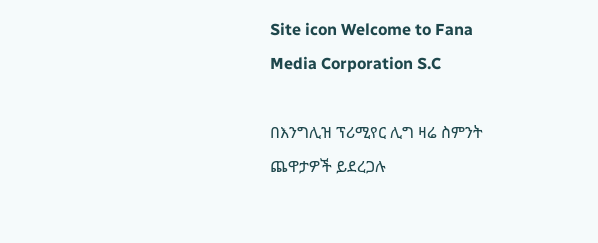Site icon Welcome to Fana Media Corporation S.C

በእንግሊዝ ፕሪሚየር ሊግ ዛሬ ስምንት ጨዋታዎች ይደረጋሉ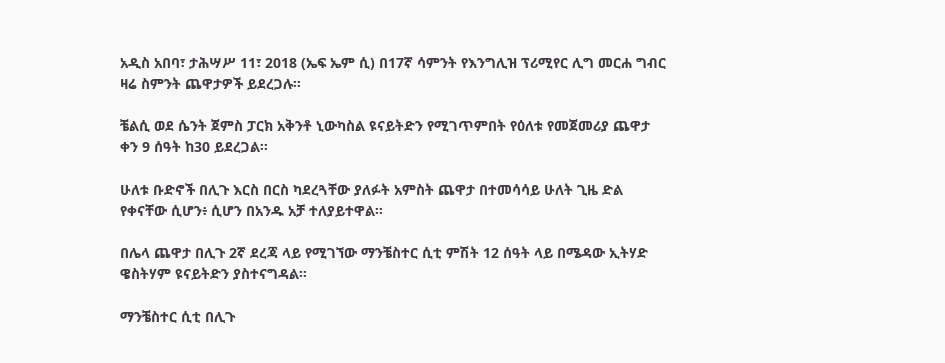አዲስ አበባ፣ ታሕሣሥ 11፣ 2018 (ኤፍ ኤም ሲ) በ17ኛ ሳምንት የእንግሊዝ ፕሪሚየር ሊግ መርሐ ግብር ዛሬ ስምንት ጨዋታዎች ይደረጋሉ፡፡

ቼልሲ ወደ ሴንት ጀምስ ፓርክ አቅንቶ ኒውካስል ዩናይትድን የሚገጥምበት የዕለቱ የመጀመሪያ ጨዋታ ቀን 9 ሰዓት ከ30 ይደረጋል፡፡

ሁለቱ ቡድኖች በሊጉ እርስ በርስ ካደረጓቸው ያለፉት አምስት ጨዋታ በተመሳሳይ ሁለት ጊዜ ድል የቀናቸው ሲሆን፥ ሲሆን በአንዱ አቻ ተለያይተዋል፡፡

በሌላ ጨዋታ በሊጉ 2ኛ ደረጃ ላይ የሚገኘው ማንቼስተር ሲቲ ምሽት 12 ሰዓት ላይ በሜዳው ኢትሃድ ዌስትሃም ዩናይትድን ያስተናግዳል፡፡

ማንቼስተር ሲቲ በሊጉ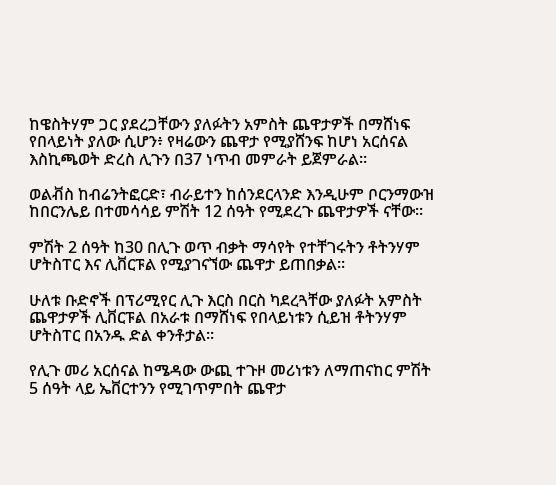ከዌስትሃም ጋር ያደረጋቸውን ያለፉትን አምስት ጨዋታዎች በማሸነፍ የበላይነት ያለው ሲሆን፥ የዛሬውን ጨዋታ የሚያሸንፍ ከሆነ አርሰናል እስኪጫወት ድረስ ሊጉን በ37 ነጥብ መምራት ይጀምራል፡፡

ወልቭስ ከብሬንትፎርድ፣ ብራይተን ከሰንደርላንድ እንዲሁም ቦርንማውዝ ከበርንሌይ በተመሳሳይ ምሽት 12 ሰዓት የሚደረጉ ጨዋታዎች ናቸው፡፡

ምሽት 2 ሰዓት ከ30 በሊጉ ወጥ ብቃት ማሳየት የተቸገሩትን ቶትንሃም ሆትስፐር እና ሊቨርፑል የሚያገናኘው ጨዋታ ይጠበቃል፡፡

ሁለቱ ቡድኖች በፕሪሚየር ሊጉ እርስ በርስ ካደረጓቸው ያለፉት አምስት ጨዋታዎች ሊቨርፑል በአራቱ በማሸነፍ የበላይነቱን ሲይዝ ቶትንሃም ሆትስፐር በአንዱ ድል ቀንቶታል፡፡

የሊጉ መሪ አርሰናል ከሜዳው ውጪ ተጉዞ መሪነቱን ለማጠናከር ምሽት 5 ሰዓት ላይ ኤቨርተንን የሚገጥምበት ጨዋታ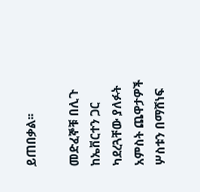ይጠበቃል፡፡

መድፈኞቹ በሊጉ ከኤቨርተን ጋር ካደረጓቸው ያለፉት አምስት ጨዋታዎች ሦስቱን በማሸነፍ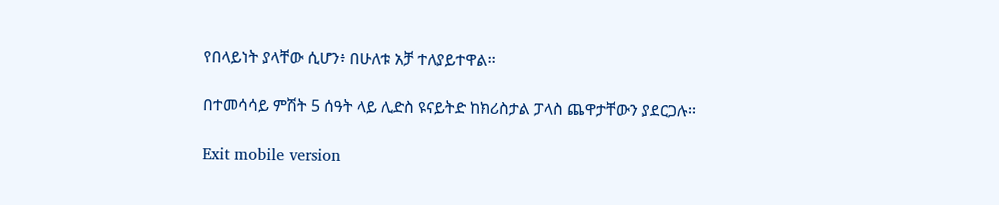የበላይነት ያላቸው ሲሆን፥ በሁለቱ አቻ ተለያይተዋል፡፡

በተመሳሳይ ምሽት 5 ሰዓት ላይ ሊድስ ዩናይትድ ከክሪስታል ፓላስ ጨዋታቸውን ያደርጋሉ፡፡

Exit mobile version